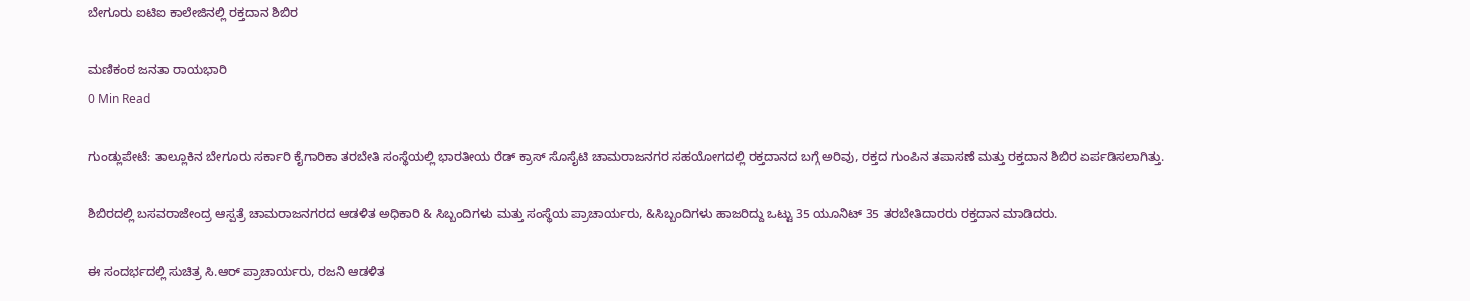ಬೇಗೂರು ಐಟಿಐ ಕಾಲೇಜಿನಲ್ಲಿ ರಕ್ತದಾನ ಶಿಬಿರ

ಮಣಿಕಂಠ ಜನತಾ ರಾಯಭಾರಿ
0 Min Read

ಗುಂಡ್ಲುಪೇಟೆ: ತಾಲ್ಲೂಕಿನ ಬೇಗೂರು ಸರ್ಕಾರಿ ಕೈಗಾರಿಕಾ ತರಬೇತಿ ಸಂಸ್ಥೆಯಲ್ಲಿ ಭಾರತೀಯ ರೆಡ್ ಕ್ರಾಸ್ ಸೊಸೈಟಿ ಚಾಮರಾಜನಗರ ಸಹಯೋಗದಲ್ಲಿ ರಕ್ತದಾನದ ಬಗ್ಗೆ ಅರಿವು, ರಕ್ತದ ಗುಂಪಿನ ತಪಾಸಣೆ ಮತ್ತು ರಕ್ತದಾನ ಶಿಬಿರ ಏರ್ಪಡಿಸಲಾಗಿತ್ತು.

ಶಿಬಿರದಲ್ಲಿ ಬಸವರಾಜೇಂದ್ರ ಆಸ್ಪತ್ರೆ ಚಾಮರಾಜನಗರದ ಆಡಳಿತ ಅಧಿಕಾರಿ & ಸಿಬ್ಬಂದಿಗಳು ಮತ್ತು ಸಂಸ್ಥೆಯ ಪ್ರಾಚಾರ್ಯರು, &ಸಿಬ್ಬಂದಿಗಳು ಹಾಜರಿದ್ದು ಒಟ್ಟು 35 ಯೂನಿಟ್ 35 ತರಬೇತಿದಾರರು ರಕ್ತದಾನ ಮಾಡಿದರು.

ಈ ಸಂದರ್ಭದಲ್ಲಿ ಸುಚಿತ್ರ ಸಿ.ಆರ್ ಪ್ರಾಚಾರ್ಯರು, ರಜನಿ ಆಡಳಿತ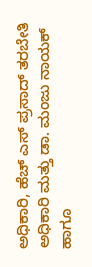ಅಧಿಕಾರಿ, ಹೆಚ್ ಎಸ್ ಪ್ರಸಾದ್ ತರಬೇತಿ ಅಧಿಕಾರಿ ಮತ್ತು ಡಾ. ಮಂಜು ನಾಯಕ್ ಹಾಗೂ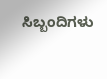ಸಿಬ್ಬಂದಿಗಳು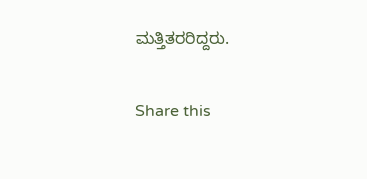ಮತ್ತಿತರರಿದ್ದರು.

Share this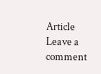Article
Leave a comment